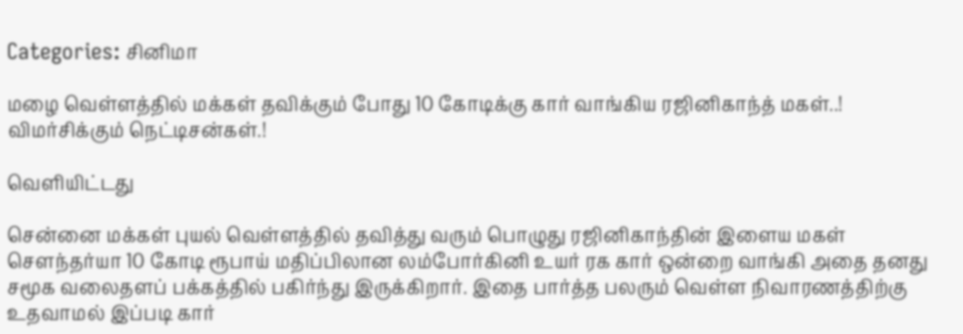Categories: சினிமா

மழை வெள்ளத்தில் மக்கள் தவிக்கும் போது 10 கோடிக்கு கார் வாங்கிய ரஜினிகாந்த் மகள்..! விமர்சிக்கும் நெட்டிசன்கள்.!

வெளியிட்டது

சென்னை மக்கள் புயல் வெள்ளத்தில் தவித்து வரும் பொழுது ரஜினிகாந்தின் இளைய மகள் சௌந்தர்யா 10 கோடி ரூபாய் மதிப்பிலான லம்போர்கினி உயர் ரக கார் ஒன்றை வாங்கி அதை தனது சமூக வலைதளப் பக்கத்தில் பகிர்ந்து இருக்கிறார். இதை பார்த்த பலரும் வெள்ள நிவாரணத்திற்கு உதவாமல் இப்படி கார்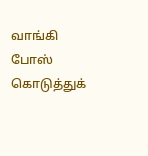வாங்கி போஸ் கொடுத்துக்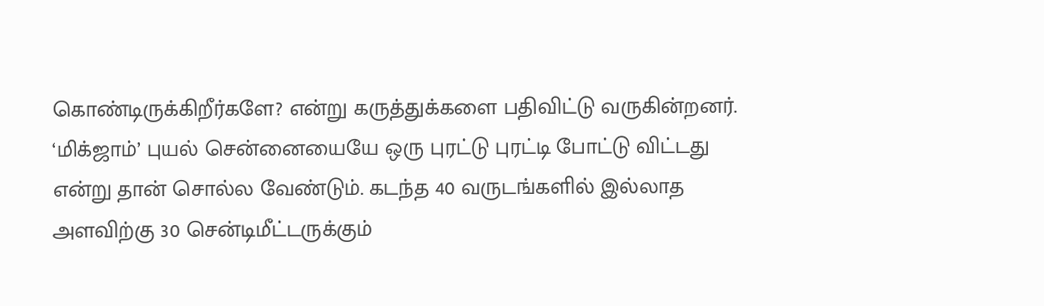கொண்டிருக்கிறீர்களே? என்று கருத்துக்களை பதிவிட்டு வருகின்றனர். ‘மிக்ஜாம்’ புயல் சென்னையையே ஒரு புரட்டு புரட்டி போட்டு விட்டது என்று தான் சொல்ல வேண்டும். கடந்த 40 வருடங்களில் இல்லாத அளவிற்கு 30 சென்டிமீட்டருக்கும்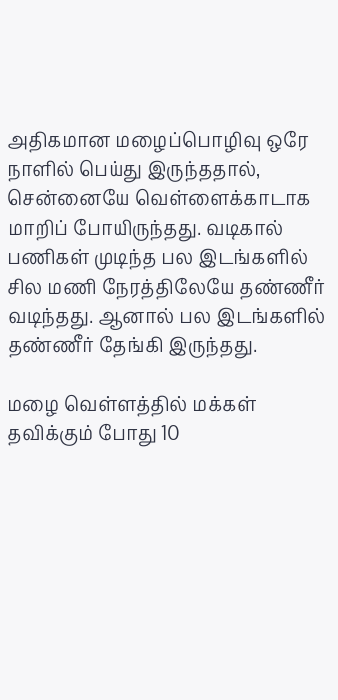அதிகமான மழைப்பொழிவு ஒரே நாளில் பெய்து இருந்ததால், சென்னையே வெள்ளைக்காடாக மாறிப் போயிருந்தது. வடிகால் பணிகள் முடிந்த பல இடங்களில் சில மணி நேரத்திலேயே தண்ணீர் வடிந்தது. ஆனால் பல இடங்களில் தண்ணீர் தேங்கி இருந்தது.

மழை வெள்ளத்தில் மக்கள் தவிக்கும் போது 10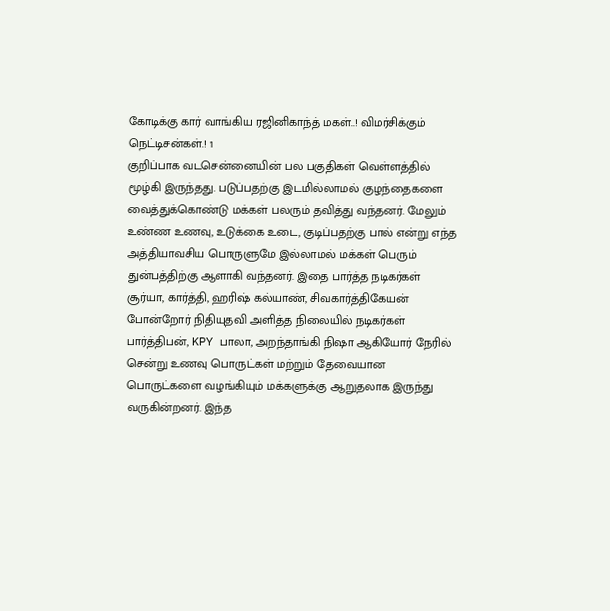கோடிக்கு கார் வாங்கிய ரஜினிகாந்த் மகள்..! விமர்சிக்கும் நெட்டிசன்கள்.! 1
குறிப்பாக வடசென்னையின் பல பகுதிகள் வெள்ளத்தில் மூழ்கி இருந்தது. படுப்பதற்கு இடமில்லாமல் குழந்தைகளை வைத்துக்கொண்டு மக்கள் பலரும் தவித்து வந்தனர். மேலும் உண்ண உணவு, உடுக்கை உடை, குடிப்பதற்கு பால் என்று எந்த அத்தியாவசிய பொருளுமே இல்லாமல் மக்கள் பெரும் துன்பத்திற்கு ஆளாகி வந்தனர். இதை பார்த்த நடிகர்கள் சூர்யா, கார்த்தி, ஹரிஷ் கல்யாண், சிவகார்த்திகேயன் போன்றோர் நிதியுதவி அளித்த நிலையில் நடிகர்கள் பார்த்திபன், KPY பாலா, அறந்தாங்கி நிஷா ஆகியோர் நேரில் சென்று உணவு பொருட்கள் மற்றும் தேவையான பொருட்களை வழங்கியும் மக்களுக்கு ஆறுதலாக இருந்து வருகின்றனர். இந்த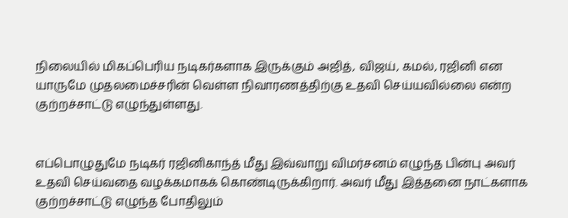நிலையில் மிகப்பெரிய நடிகர்களாக இருக்கும் அஜித், விஜய், கமல், ரஜினி என யாருமே முதலமைச்சரின் வெள்ள நிவாரணத்திற்கு உதவி செய்யவில்லை என்ற குற்றச்சாட்டு எழுந்துள்ளது.


எப்பொழுதுமே நடிகர் ரஜினிகாந்த் மீது இவ்வாறு விமர்சனம் எழுந்த பின்பு அவர் உதவி செய்வதை வழக்கமாகக் கொண்டிருக்கிறார். அவர் மீது இத்தனை நாட்களாக குற்றச்சாட்டு எழுந்த போதிலும்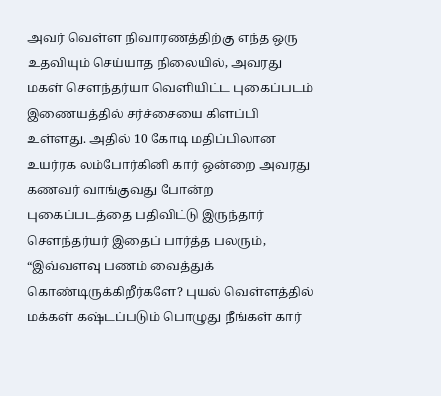அவர் வெள்ள நிவாரணத்திற்கு எந்த ஒரு உதவியும் செய்யாத நிலையில், அவரது மகள் சௌந்தர்யா வெளியிட்ட புகைப்படம் இணையத்தில் சர்ச்சையை கிளப்பி உள்ளது. அதில் 10 கோடி மதிப்பிலான உயர்ரக லம்போர்கினி கார் ஒன்றை அவரது கணவர் வாங்குவது போன்ற புகைப்படத்தை பதிவிட்டு இருந்தார் சௌந்தர்யர் இதைப் பார்த்த பலரும், “இவ்வளவு பணம் வைத்துக் கொண்டிருக்கிறீர்களே? புயல் வெள்ளத்தில் மக்கள் கஷ்டப்படும் பொழுது நீங்கள் கார்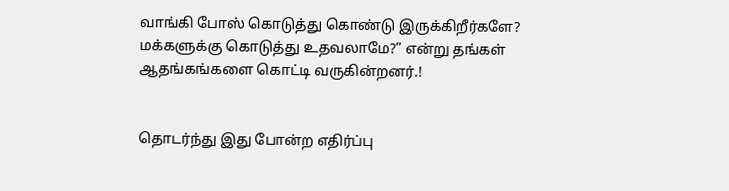வாங்கி போஸ் கொடுத்து கொண்டு இருக்கிறீர்களே? மக்களுக்கு கொடுத்து உதவலாமே?” என்று தங்கள் ஆதங்கங்களை கொட்டி வருகின்றனர்.!


தொடர்ந்து இது போன்ற எதிர்ப்பு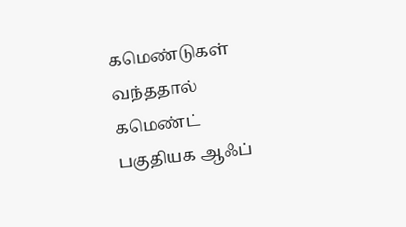கமெண்டுகள் வந்ததால் கமெண்ட் பகுதியக ஆஃப்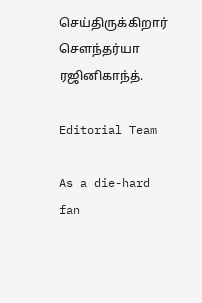செய்திருக்கிறார் சௌந்தர்யா ரஜினிகாந்த்.

Editorial Team

As a die-hard fan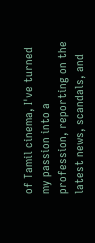of Tamil cinema, I've turned my passion into a profession, reporting on the latest news, scandals, and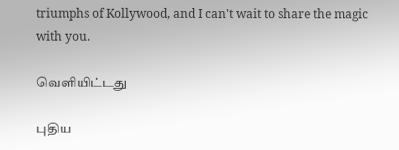triumphs of Kollywood, and I can't wait to share the magic with you.

வெளியிட்டது

புதிய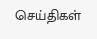செய்திகள்